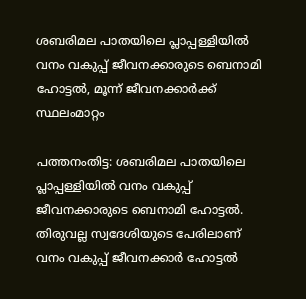ശബരിമല പാതയിലെ പ്ലാപ്പള്ളിയിൽ വനം വകുപ്പ് ജീവനക്കാരുടെ ബെനാമി ഹോട്ടൽ, മൂന്ന് ജീവനക്കാര്‍ക്ക് സ്ഥലംമാറ്റം

പത്തനംതിട്ട: ശബരിമല പാതയിലെ പ്ലാപ്പള്ളിയിൽ വനം വകുപ്പ് ജീവനക്കാരുടെ ബെനാമി ഹോട്ടൽ. തിരുവല്ല സ്വദേശിയുടെ പേരിലാണ് വനം വകുപ്പ് ജീവനക്കാർ ഹോട്ടൽ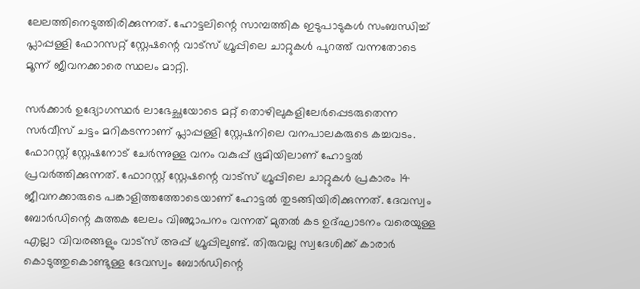ലേലത്തിനെടുത്തിരിക്കുന്നത്. ഹോട്ടലിന്റെ സാമ്പത്തിക ഇടുപാടുകൾ സംബന്ധിച്ച് പ്ലാപ്പള്ളി ഫോറസറ്റ് സ്റ്റേഷന്റെ വാട്സ് ഗ്രൂപ്പിലെ ചാറ്റുകൾ പുറത്ത് വന്നതോടെ മൂന്ന് ജീവനക്കാരെ സ്ഥലം മാറ്റി.

സർക്കാർ ഉദ്യോഗസ്ഥർ ലാഭേച്ഛയോടെ മറ്റ് തൊഴിലുകളിലേർപ്പെടരുതെന്ന സർവീസ് ചട്ടം മറികടന്നാണ് പ്ലാപ്പള്ളി സ്റ്റേഷനിലെ വനപാലകരുടെ കച്ചവടം. ഫോറസ്റ്റ് സ്റ്റേഷനോട് ചേർന്നുള്ള വനം വകുപ്പ് ഭൂമിയിലാണ് ഹോട്ടൽ പ്രവർത്തിക്കുന്നത്. ഫോറസ്റ്റ് സ്റ്റേഷന്റെ വാട്സ് ഗ്രൂപ്പിലെ ചാറ്റുകൾ പ്രകാരം 14 ജീവനക്കാരുടെ പങ്കാളിത്തത്തോടെയാണ് ഹോട്ടൽ തുടങ്ങിയിരിക്കുന്നത്. ദേവസ്വം ബോർഡിന്റെ കുത്തക ലേലം വിഞ്ജാപനം വന്നത് മുതൽ കട ഉദ്ഘാടനം വരെയുള്ള എല്ലാ വിവരങ്ങളും വാട്സ് അപ്പ് ഗ്രൂപ്പിലുണ്ട്. തിരുവല്ല സ്വദേശിക്ക് കാരാർ കൊടുത്തുകൊണ്ടുള്ള ദേവസ്വം ബോർഡിന്റെ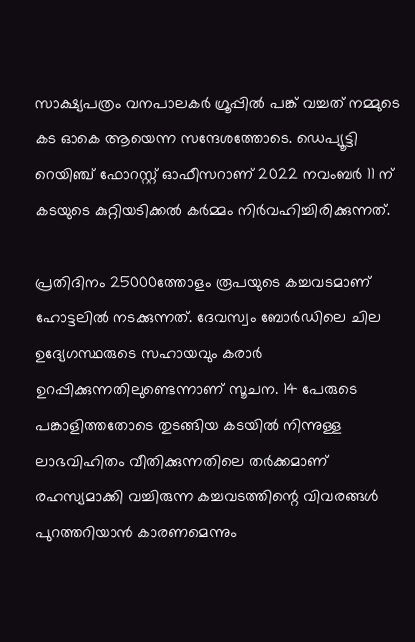സാക്ഷ്യപത്രം വനപാലകർ ഗ്രൂപ്പിൽ പങ്ക് വച്ചത് നമ്മുടെ കട ഓകെ ആയെന്ന സന്ദേശത്തോടെ. ഡെപ്യൂട്ടി റെയിഞ്ച് ഫോറസ്റ്റ് ഓഫീസറാണ് 2022 നവംബർ 11 ന് കടയുടെ കുറ്റിയടിക്കൽ കർമ്മം നിർവഹിച്ചിരിക്കുന്നത്.

പ്രതിദിനം 25000ത്തോളം രൂപയുടെ കച്ചവടമാണ് ഹോട്ടലിൽ നടക്കുന്നത്. ദേവസ്വം ബോർഡിലെ ചില ഉദ്യേഗസ്ഥരുടെ സഹായവും കരാർ ഉറപ്പിക്കുന്നതിലുണ്ടെന്നാണ് സൂചന. 14 പേരുടെ പങ്കാളിത്തതോടെ തുടങ്ങിയ കടയിൽ നിന്നുള്ള ലാഭവിഹിതം വീതിക്കുന്നതിലെ തർക്കമാണ് രഹസ്യമാക്കി വച്ചിരുന്ന കച്ചവടത്തിന്റെ വിവരങ്ങൾ പുറത്തറിയാൻ കാരണമെന്നും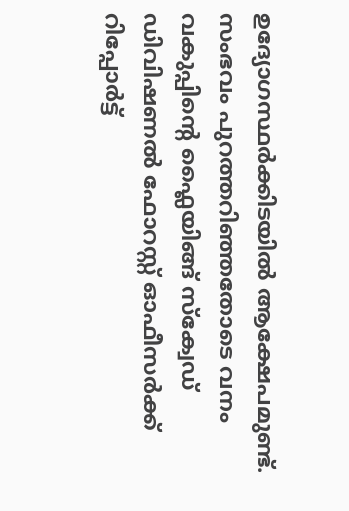ഉദ്യോഗസ്ഥർക്കിടയിൽ ആക്ഷേപമുണ്ട്. സംഭവം പുറത്തറിഞ്ഞതോടെ വനം വകുപ്പിന്റെ ഫ്ലൈയിങ്ങ് സ്ക്വേഡ് ഡിവിഷണൽ ഫോറസ്റ്റ് ഓഫീസർക്ക് റിപ്പോർട്ട്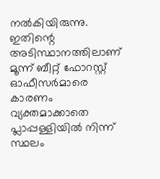നൽകിയിരുന്നു. ഇതിന്റെ അടിസ്ഥാനത്തിലാണ് മൂന്ന് ബീറ്റ് ഫോറസ്റ്റ് ഓഫീസ‍ർമാരെ കാരണം വ്യക്തമാക്കാതെ പ്ലാപ്പള്ളിയിൽ നിന്ന് സ്ഥലം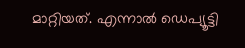മാറ്റിയത്. എന്നാൽ ഡെപ്യൂട്ടി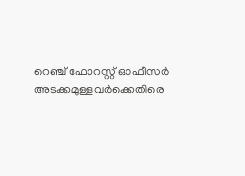റെഞ്ച് ഫോറസ്റ്റ് ഓഫീസർ അടക്കമുള്ളവർക്കെതിരെ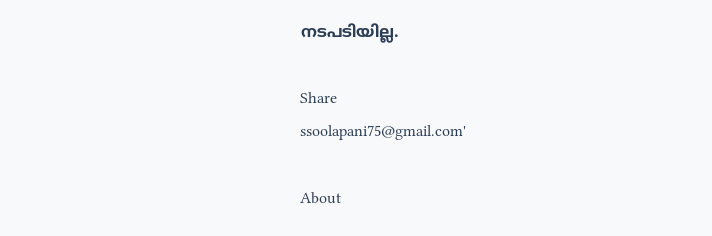നടപടിയില്ല.

Share
ssoolapani75@gmail.com'

About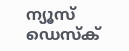ന്യൂസ് ഡെസ്ക്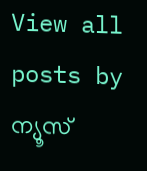View all posts by ന്യൂസ്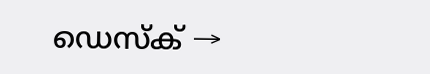ഡെസ്ക് →